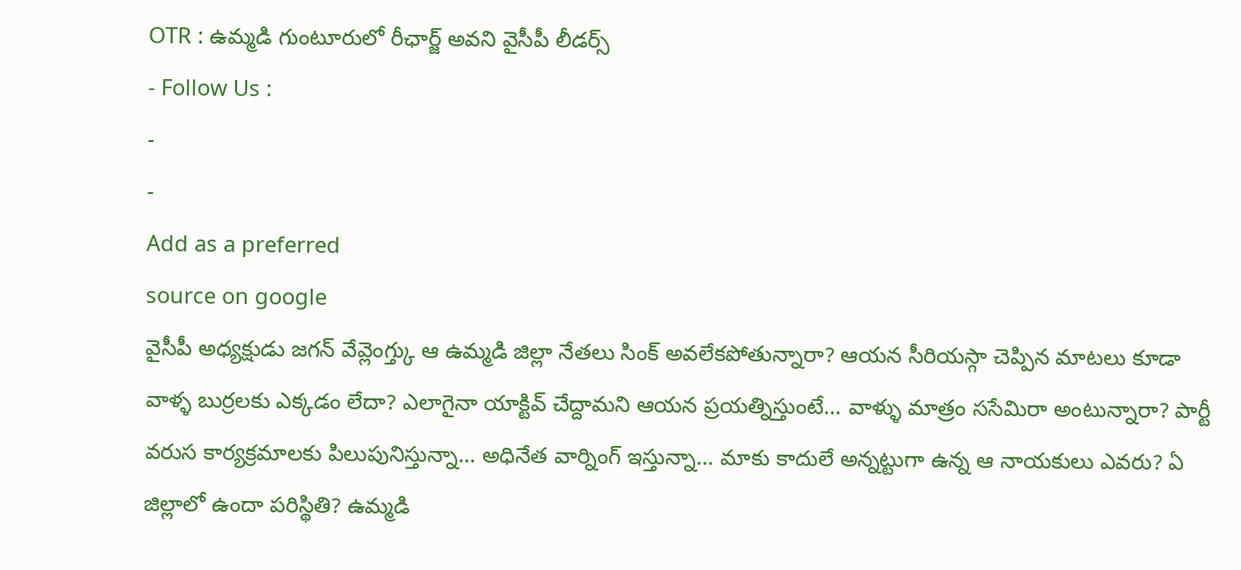OTR : ఉమ్మడి గుంటూరులో రీఛార్జ్ అవని వైసీపీ లీడర్స్
- Follow Us :
-
-
Add as a preferred
source on google
వైసీపీ అధ్యక్షుడు జగన్ వేవ్లెంగ్త్కు ఆ ఉమ్మడి జిల్లా నేతలు సింక్ అవలేకపోతున్నారా? ఆయన సీరియస్గా చెప్పిన మాటలు కూడా వాళ్ళ బుర్రలకు ఎక్కడం లేదా? ఎలాగైనా యాక్టివ్ చేద్దామని ఆయన ప్రయత్నిస్తుంటే… వాళ్ళు మాత్రం ససేమిరా అంటున్నారా? పార్టీ వరుస కార్యక్రమాలకు పిలుపునిస్తున్నా… అధినేత వార్నింగ్ ఇస్తున్నా… మాకు కాదులే అన్నట్టుగా ఉన్న ఆ నాయకులు ఎవరు? ఏ జిల్లాలో ఉందా పరిస్థితి? ఉమ్మడి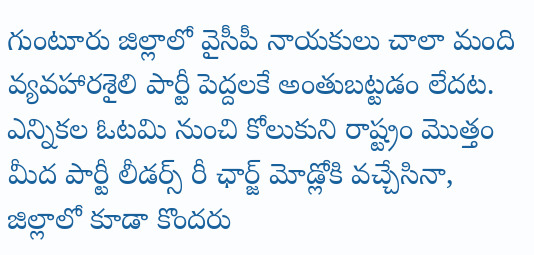గుంటూరు జిల్లాలో వైసీపీ నాయకులు చాలా మంది వ్యవహారశైలి పార్టీ పెద్దలకే అంతుబట్టడం లేదట. ఎన్నికల ఓటమి నుంచి కోలుకుని రాష్ట్రం మొత్తం మీద పార్టీ లీడర్స్ రీ ఛార్జ్ మోడ్లోకి వచ్చేసినా, జిల్లాలో కూడా కొందరు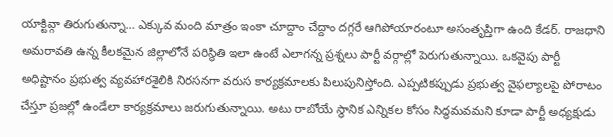యాక్టివ్గా తిరుగుతున్నా… ఎక్కువ మంది మాత్రం ఇంకా చూద్దాం చేద్దాం దగ్గరే ఆగిపోయారంటూ అసంతృప్తిగా ఉంది కేడర్. రాజధాని అమరావతి ఉన్న కీలకమైన జిల్లాలోనే పరిస్థితి ఇలా ఉంటే ఎలాగన్న ప్రశ్నలు పార్టీ వర్గాల్లో పెరుగుతున్నాయి. ఒకవైపు పార్టీ అధిష్టానం ప్రభుత్వ వ్యవహారశైలికి నిరసనగా వరుస కార్యక్రమాలకు పిలుపునిస్తోంది. ఎప్పటికప్పుడు ప్రభుత్వ వైఫల్యాలపై పోరాటం చేస్తూ ప్రజల్లో ఉండేలా కార్యక్రమాలు జరుగుతున్నాయి. అటు రాబోయే స్థానిక ఎన్నికల కోసం సిద్ధమవమని కూడా పార్టీ అధ్యక్షుడు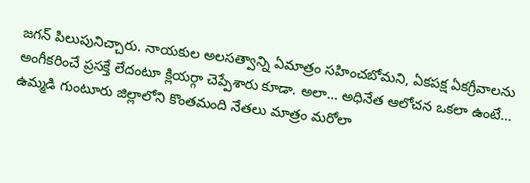జగన్ పిలుపునిచ్చారు. నాయకుల అలసత్వాన్ని ఏమాత్రం సహించబోమని, ఏకపక్ష ఏకగ్రీవాలను అంగీకరించే ప్రసక్తే లేదంటూ క్లియర్గా చెప్పేశారు కూడా. అలా… అధినేత ఆలోచన ఒకలా ఉంటే… ఉమ్మడి గుంటూరు జిల్లాలోని కొంతమంది నేతలు మాత్రం మరోలా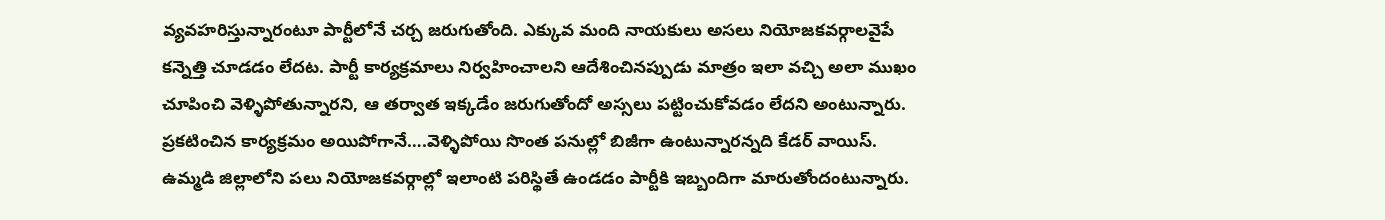వ్యవహరిస్తున్నారంటూ పార్టీలోనే చర్చ జరుగుతోంది. ఎక్కువ మంది నాయకులు అసలు నియోజకవర్గాలవైపే కన్నెత్తి చూడడం లేదట. పార్టీ కార్యక్రమాలు నిర్వహించాలని ఆదేశించినప్పుడు మాత్రం ఇలా వచ్చి అలా ముఖం చూపించి వెళ్ళిపోతున్నారని, ఆ తర్వాత ఇక్కడేం జరుగుతోందో అస్సలు పట్టించుకోవడం లేదని అంటున్నారు.
ప్రకటించిన కార్యక్రమం అయిపోగానే….వెళ్ళిపోయి సొంత పనుల్లో బిజీగా ఉంటున్నారన్నది కేడర్ వాయిస్. ఉమ్మడి జిల్లాలోని పలు నియోజకవర్గాల్లో ఇలాంటి పరిస్థితే ఉండడం పార్టీకి ఇబ్బందిగా మారుతోందంటున్నారు.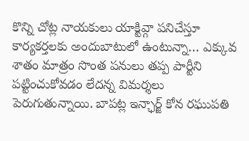కొన్ని చోట్ల నాయకులు యాక్టివ్గా పనిచేస్తూ కార్యకర్తలకు అందుబాటులో ఉంటున్నా… ఎక్కువ శాతం మాత్రం సొంత పనులు తప్ప పార్టీని పట్టించుకోవడం లేదన్న విమర్శలు పెరుగుతున్నాయి. బాపట్ల ఇన్ఛార్జ్ కోన రఘుపతి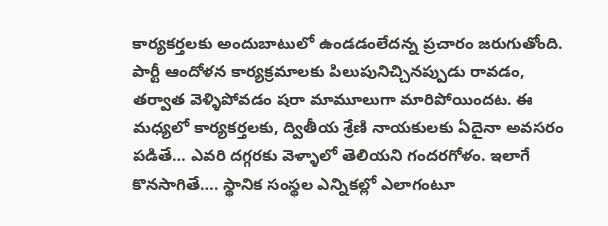కార్యకర్తలకు అందుబాటులో ఉండడంలేదన్న ప్రచారం జరుగుతోంది. పార్టీ ఆందోళన కార్యక్రమాలకు పిలుపునిచ్చినప్పుడు రావడం, తర్వాత వెళ్ళిపోవడం షరా మామూలుగా మారిపోయిందట. ఈ మధ్యలో కార్యకర్తలకు, ద్వితీయ శ్రేణి నాయకులకు ఏదైనా అవసరం పడితే… ఎవరి దగ్గరకు వెళ్ళాలో తెలియని గందరగోళం. ఇలాగే కొనసాగితే…. స్థానిక సంస్థల ఎన్నికల్లో ఎలాగంటూ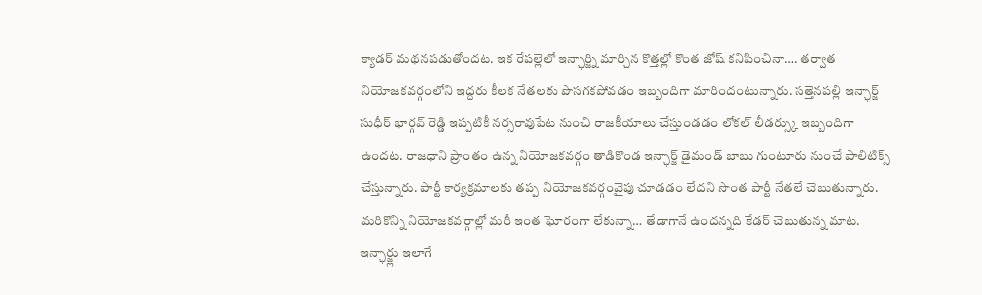క్యాడర్ మథనపడుతోందట. ఇక రేపల్లెలో ఇన్ఛార్జ్ని మార్చిన కొత్తల్లో కొంత జోష్ కనిపించినా…. తర్వాత నియోజకవర్గంలోని ఇద్దరు కీలక నేతలకు పొసగకపోవడం ఇబ్బందిగా మారిందంటున్నారు. సత్తెనపల్లి ఇన్ఛార్జ్ సుధీర్ భార్గవ్ రెడ్డి ఇప్పటికీ నర్సరావుపేట నుంచి రాజకీయాలు చేస్తుండడం లోకల్ లీడర్స్కు ఇబ్బందిగా ఉందట. రాజధాని ప్రాంతం ఉన్న నియోజకవర్గం తాడికొండ ఇన్ఛార్జ్ డైమండ్ బాబు గుంటూరు నుంచే పాలిటిక్స్ చేస్తున్నారు. పార్టీ కార్యక్రమాలకు తప్ప నియోజకవర్గంవైపు చూడడం లేదని సొంత పార్టీ నేతలే చెబుతున్నారు. మరికొన్ని నియోజకవర్గాల్లో మరీ ఇంత ఘోరంగా లేకున్నా… తేడాగానే ఉందన్నది కేడర్ చెబుతున్న మాట. ఇన్ఛార్జ్లు ఇలాగే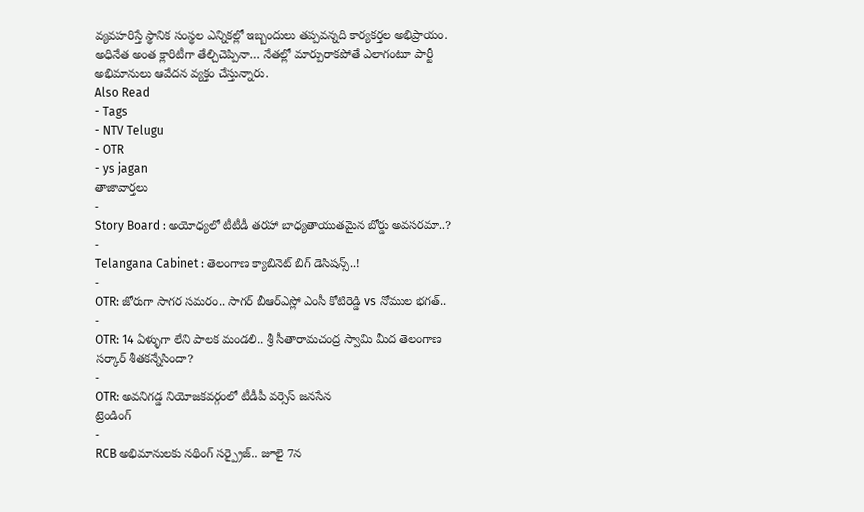వ్యవహరిస్తే స్థానిక సంస్థల ఎన్నికల్లో ఇబ్బందులు తప్పవన్నది కార్యకర్తల అభిప్రాయం. అధినేత అంత క్లారిటీగా తేల్చిచెప్పినా… నేతల్లో మార్పురాకపోతే ఎలాగంటూ పార్టీ అభిమానులు ఆవేదన వ్యక్తం చేస్తున్నారు.
Also Read
- Tags
- NTV Telugu
- OTR
- ys jagan
తాజావార్తలు
-
Story Board : అయోధ్యలో టీటీడీ తరహా బాధ్యతాయుతమైన బోర్డు అవసరమా..?
-
Telangana Cabinet : తెలంగాణ క్యాబినెట్ బిగ్ డెసిషన్స్..!
-
OTR: జోరుగా సాగర సమరం.. సాగర్ బీఆర్ఎస్లో ఎంసీ కోటిరెడ్డి vs నోముల భగత్..
-
OTR: 14 ఏళ్ళుగా లేని పాలక మండలి.. శ్రీ సీతారామచంద్ర స్వామి మీద తెలంగాణ సర్కార్ శీతకన్నేసిందా?
-
OTR: అవనిగడ్డ నియోజకవర్గంలో టీడీపీ వర్సెస్ జనసేన
ట్రెండింగ్
-
RCB అభిమానులకు నథింగ్ సర్ప్రైజ్.. జూలై 7న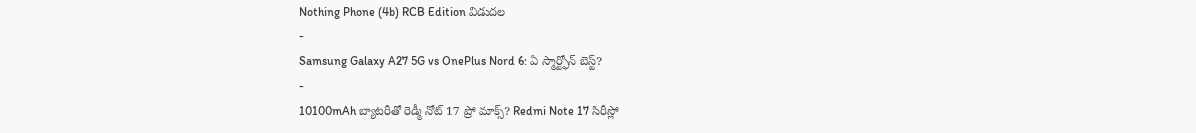Nothing Phone (4b) RCB Edition విడుదల
-
Samsung Galaxy A27 5G vs OnePlus Nord 6: ఏ స్మార్ట్ఫోన్ బెస్ట్?
-
10100mAh బ్యాటరీతో రెడ్మీ నోట్ 17 ప్రో మాక్స్? Redmi Note 17 సిరీస్లో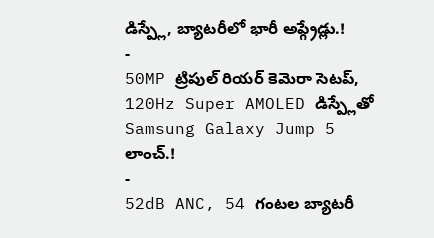డిస్ప్లే, బ్యాటరీలో భారీ అప్గ్రేడ్లు.!
-
50MP ట్రిపుల్ రియర్ కెమెరా సెటప్, 120Hz Super AMOLED డిస్ప్లేతో Samsung Galaxy Jump 5 లాంచ్.!
-
52dB ANC, 54 గంటల బ్యాటరీ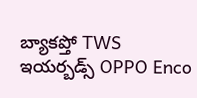బ్యాకప్తో TWS ఇయర్బడ్స్ OPPO Enco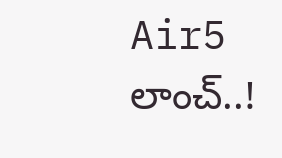Air5 లాంచ్..!